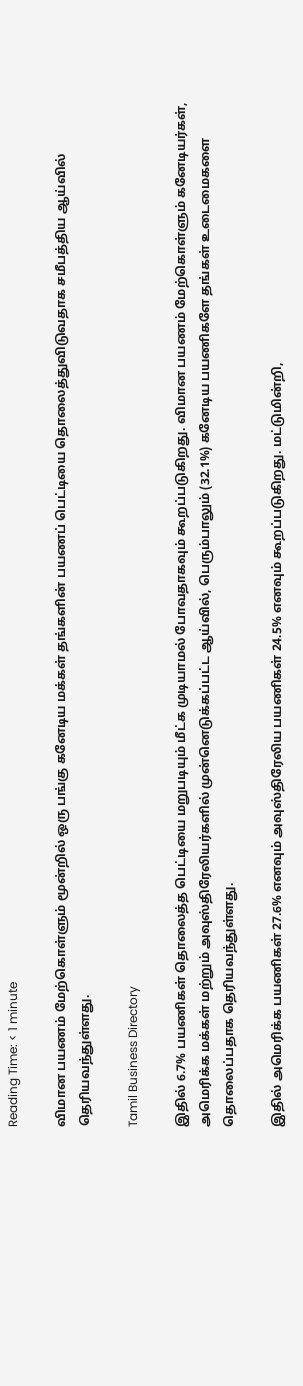Reading Time: < 1 minute

விமான பயணம் மேற்கொள்ளும் மூன்றில் ஒரு பங்கு கனேடிய மக்கள் தங்களின் பயணப் பெட்டியை தொலைத்துவிடுவதாக சமீபத்திய ஆய்வில் தெரியவந்துள்ளது.

Tamil Business Directory

இதில் 6.7% பயணிகள் தொலைத்த பெட்டியை மறுபடியும் மீட்க முடியாமல் போவதாகவும் கூறப்படுகிறது. விமான பயணம் மேற்கொள்ளும் கனேடியர்கள், அமெரிக்க மக்கள் மற்றும் அவுஸ்திரேலியர்களில் முன்னெடுக்கப்பட்ட ஆய்வில், பெரும்பாலும் (32.1%) கனேடிய பயணிகளே தங்கள் உடைமைகளை தொலைப்பதாக தெரியவந்துள்ளது.

இதில் அமெரிக்க பயணிகள் 27.6% எனவும் அவுஸ்திரேலிய பயணிகள் 24.5% எனவும் கூறப்படுகிறது. மட்டுமின்றி,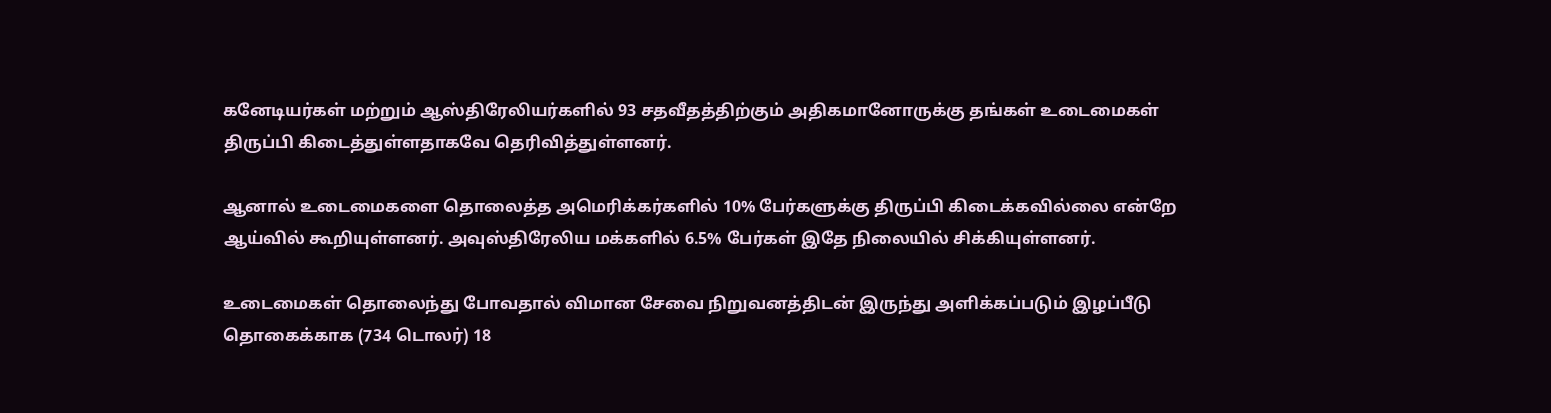கனேடியர்கள் மற்றும் ஆஸ்திரேலியர்களில் 93 சதவீதத்திற்கும் அதிகமானோருக்கு தங்கள் உடைமைகள் திருப்பி கிடைத்துள்ளதாகவே தெரிவித்துள்ளனர்.

ஆனால் உடைமைகளை தொலைத்த அமெரிக்கர்களில் 10% பேர்களுக்கு திருப்பி கிடைக்கவில்லை என்றே ஆய்வில் கூறியுள்ளனர். அவுஸ்திரேலிய மக்களில் 6.5% பேர்கள் இதே நிலையில் சிக்கியுள்ளனர்.

உடைமைகள் தொலைந்து போவதால் விமான சேவை நிறுவனத்திடன் இருந்து அளிக்கப்படும் இழப்பீடு தொகைக்காக (734 டொலர்) 18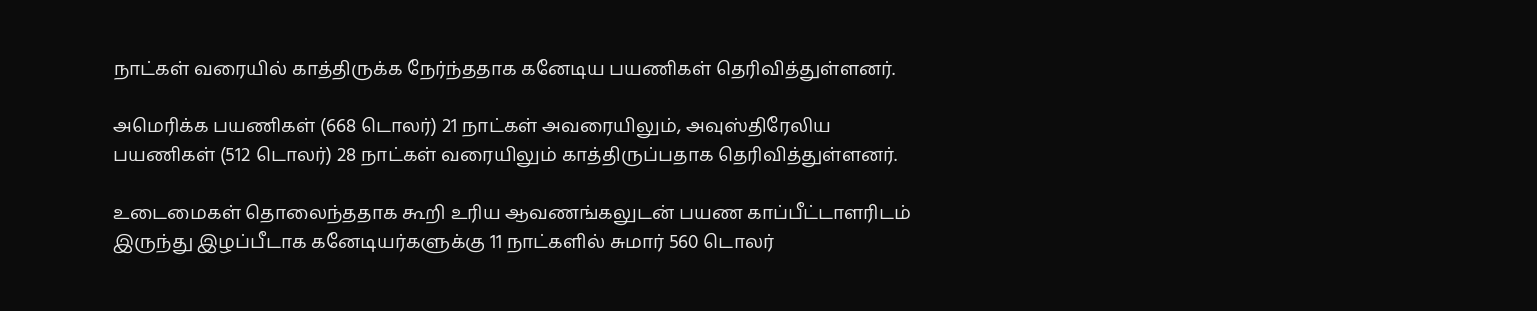நாட்கள் வரையில் காத்திருக்க நேர்ந்ததாக கனேடிய பயணிகள் தெரிவித்துள்ளனர்.

அமெரிக்க பயணிகள் (668 டொலர்) 21 நாட்கள் அவரையிலும், அவுஸ்திரேலிய பயணிகள் (512 டொலர்) 28 நாட்கள் வரையிலும் காத்திருப்பதாக தெரிவித்துள்ளனர்.

உடைமைகள் தொலைந்ததாக கூறி உரிய ஆவணங்கலுடன் பயண காப்பீட்டாளரிடம் இருந்து இழப்பீடாக கனேடியர்களுக்கு 11 நாட்களில் சுமார் 560 டொலர்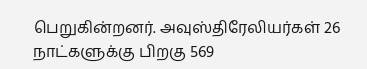பெறுகின்றனர். அவுஸ்திரேலியர்கள் 26 நாட்களுக்கு பிறகு 569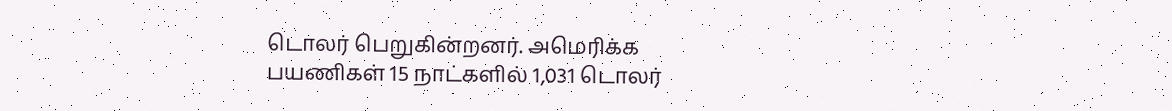டொலர் பெறுகின்றனர். அமெரிக்க பயணிகள் 15 நாட்களில் 1,031 டொலர்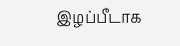இழப்பீடாக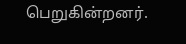பெறுகின்றனர்.